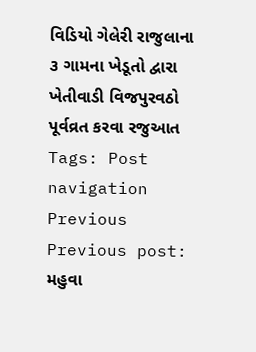વિડિયો ગેલેરી રાજુલાના ૩ ગામના ખેડૂતો દ્વારા ખેતીવાડી વિજપુરવઠો પૂર્વવ્રત કરવા રજુઆત Tags: Post navigation Previous Previous post: મહુવા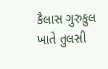કૈલાસ ગુરુકુલ ખાતે તુલસી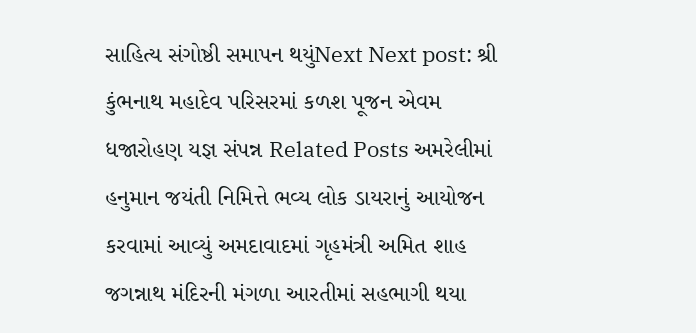સાહિત્ય સંગોષ્ઠી સમાપન થયુંNext Next post: શ્રી કુંભનાથ મહાદેવ પરિસરમાં કળશ પૂજન એવમ ધજારોહણ યજ્ઞ સંપન્ન Related Posts અમરેલીમાં હનુમાન જયંતી નિમિત્તે ભવ્ય લોક ડાયરાનું આયોજન કરવામાં આવ્યું અમદાવાદમાં ગૃહમંત્રી અમિત શાહ જગન્નાથ મંદિરની મંગળા આરતીમાં સહભાગી થયા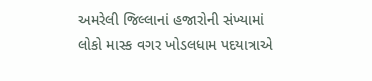અમરેલી જિલ્લાનાં હજારોની સંખ્યામાં લોકો માસ્ક વગર ખોડલધામ પદયાત્રાએ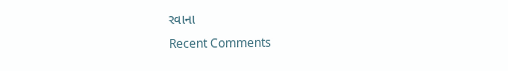રવાના
Recent Comments